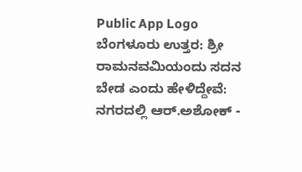Public App Logo
ಬೆಂಗಳೂರು ಉತ್ತರ: ಶ್ರೀ ರಾಮನವಮಿಯಂದು ಸದನ ಬೇಡ ಎಂದು ಹೇಳಿದ್ದೇವೆ: ನಗರದಲ್ಲಿ ಆರ್.ಅಶೋಕ್ -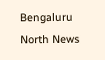Bengaluru North News